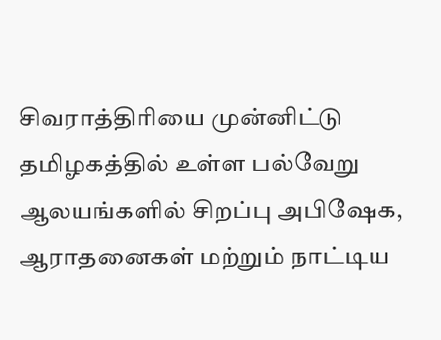சிவராத்திரியை முன்னிட்டு தமிழகத்தில் உள்ள பல்வேறு ஆலயங்களில் சிறப்பு அபிஷேக, ஆராதனைகள் மற்றும் நாட்டிய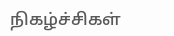நிகழ்ச்சிகள்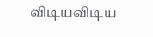விடியவிடிய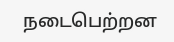நடைபெற்றன